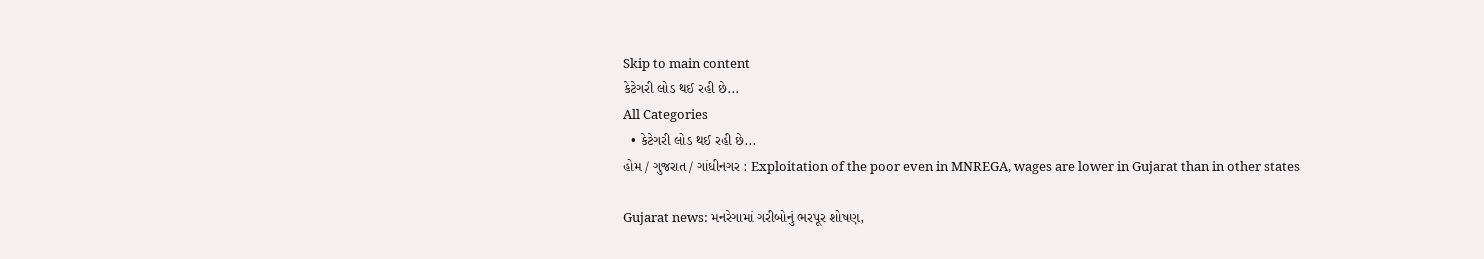Skip to main content
કેટેગરી લોડ થઈ રહી છે...
All Categories
  • કેટેગરી લોડ થઈ રહી છે...
હોમ / ગુજરાત / ગાંધીનગર : Exploitation of the poor even in MNREGA, wages are lower in Gujarat than in other states

Gujarat news: મનરેગામાં ગરીબોનું ભરપૂર શોષણ,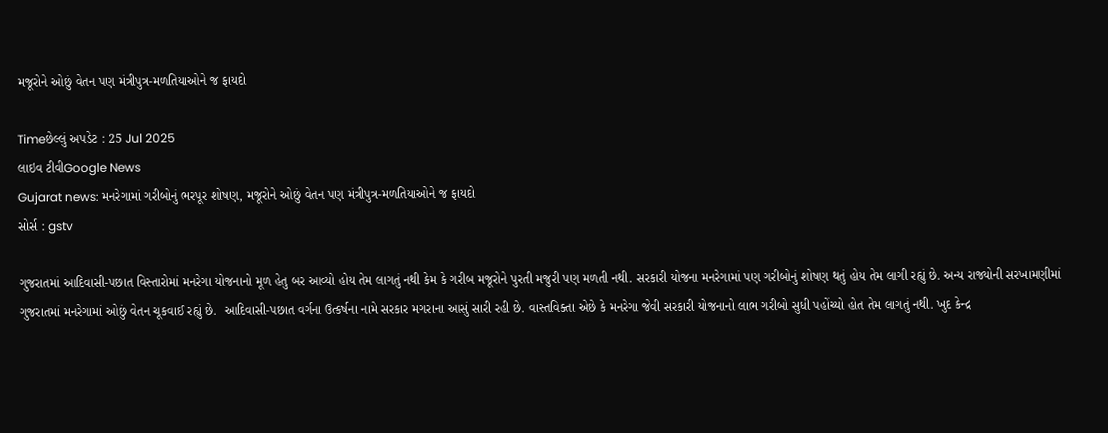મજૂરોને ઓછું વેતન પણ મંત્રીપુત્ર-મળતિયાઓને જ ફાયદો

Timeછેલ્લું અપડેટ : 25 Jul 2025
લાઇવ ટીવીGoogle News
Gujarat news: મનરેગામાં ગરીબોનું ભરપૂર શોષણ, મજૂરોને ઓછું વેતન પણ મંત્રીપુત્ર-મળતિયાઓને જ ફાયદો
સોર્સ : gstv

ગુજરાતમાં આદિવાસી-પછાત વિસ્તારોમાં મનરેગા યોજનાનો મૂળ હેતુ બર આવ્યો હોય તેમ લાગતું નથી કેમ કે ગરીબ મજૂરોને પુરતી મજુરી પણ મળતી નથી. સરકારી યોજના મનરેગામાં પણ ગરીબોનું શોષણ થતું હોય તેમ લાગી રહ્યું છે. અન્ય રાજ્યોની સરખામણીમાં ગુજરાતમાં મનરેગામાં ઓછું વેતન ચૂકવાઈ રહ્યું છે.  આદિવાસી-પછાત વર્ગના ઉત્કર્ષના નામે સરકાર મગરાના આસું સારી રહી છે. વાસ્તવિક્તા એછે કે મનરેગા જેવી સરકારી યોજનાનો લાભ ગરીબો સુધી પહોંચ્યો હોત તેમ લાગતું નથી. ખુદ કેન્દ્ર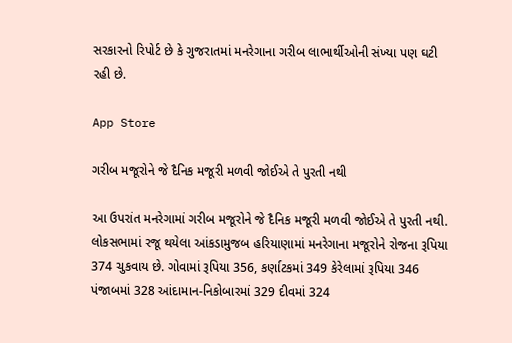સરકારનો રિપોર્ટ છે કે ગુજરાતમાં મનરેગાના ગરીબ લાભાર્થીઓની સંખ્યા પણ ઘટી રહી છે.

App Store

ગરીબ મજૂરોને જે દૈનિક મજૂરી મળવી જોઈએ તે પુરતી નથી

આ ઉપરાંત મનરેગામાં ગરીબ મજૂરોને જે દૈનિક મજૂરી મળવી જોઈએ તે પુરતી નથી. લોકસભામાં રજૂ થયેલા આંકડામુજબ હરિયાણામાં મનરેગાના મજૂરોને રોજના રૂપિયા 374 ચુકવાય છે. ગોવામાં રૂપિયા 356, કર્ણાટકમાં 349 કેરેલામાં રૂપિયા 346 પંજાબમાં 328 આંદામાન-નિકોબારમાં 329 દીવમાં 324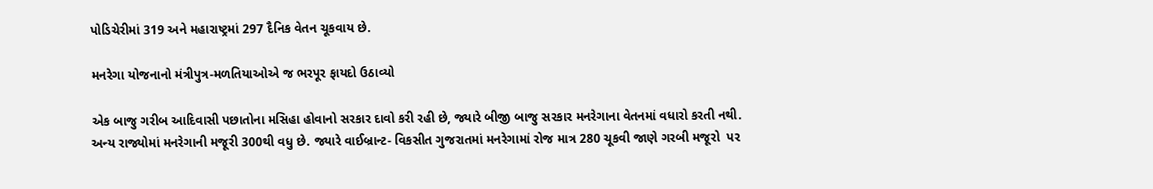પોડિચેરીમાં 319 અને મહારાષ્ટ્રમાં 297 દૈનિક વેતન ચૂકવાય છે.

મનરેગા યોજનાનો મંત્રીપુત્ર-મળતિયાઓએ જ ભરપૂર ફાયદો ઉઠાવ્યો

એક બાજુ ગરીબ આદિવાસી પછાતોના મસિહા હોવાનો સરકાર દાવો કરી રહી છે, જ્યારે બીજી બાજુ સરકાર મનરેગાના વેતનમાં વધારો કરતી નથી. અન્ય રાજ્યોમાં મનરેગાની મજૂરી 300થી વધુ છે. જ્યારે વાઈબ્રાન્ટ- વિકસીત ગુજરાતમાં મનરેગામાં રોજ માત્ર 280 ચૂકવી જાણે ગરબી મજૂરો  પર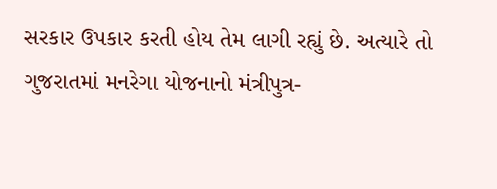સરકાર ઉપકાર કરતી હોય તેમ લાગી રહ્યું છે. અત્યારે તો ગુજરાતમાં મનરેગા યોજનાનો મંત્રીપુત્ર-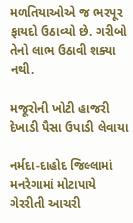મળતિયાઓએ જ ભરપૂર ફાયદો ઉઠાવ્યો છે. ગરીબો તેનો લાભ ઉઠાવી શક્યા નથી.

મજૂરોની ખોટી હાજરી દેખાડી પૈસા ઉપાડી લેવાયા

નર્મદા-દાહોદ જિલ્લામાં મનરેગામાં મોટાપાયે ગેરરીતી આચરી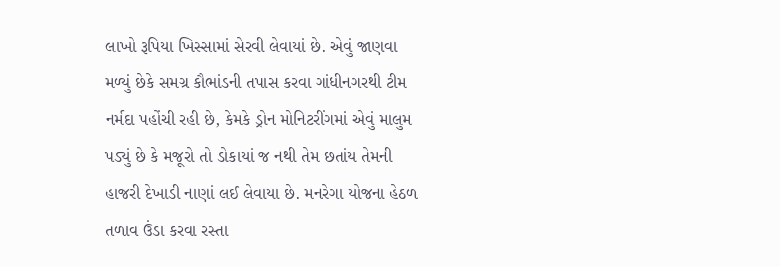લાખો રૂપિયા ખિસ્સામાં સેરવી લેવાયાં છે. એવું જાણવા મળ્યું છેકે સમગ્ર કૌભાંડની તપાસ કરવા ગાંધીનગરથી ટીમ નર્મદા પહોંચી રહી છે, કેમકે ડ્રોન મોનિટરીંગમાં એવું માલુમ પડ્યું છે કે મજૂરો તો ડોકાયાં જ નથી તેમ છતાંય તેમની હાજરી દેખાડી નાણાં લઈ લેવાયા છે. મનરેગા યોજના હેઠળ તળાવ ઉંડા કરવા રસ્તા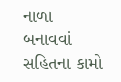નાળા બનાવવાં સહિતના કામો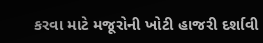કરવા માટે મજૂરોની ખોટી હાજરી દર્શાવી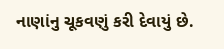નાણાંનુ ચૂકવણું કરી દેવાયું છે.